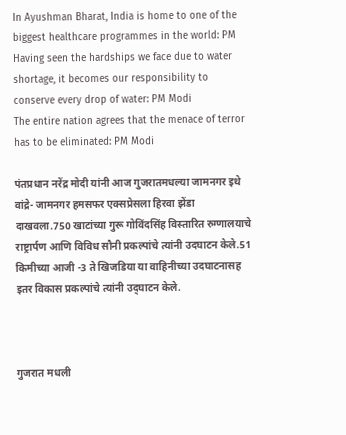In Ayushman Bharat, India is home to one of the biggest healthcare programmes in the world: PM
Having seen the hardships we face due to water shortage, it becomes our responsibility to conserve every drop of water: PM Modi
The entire nation agrees that the menace of terror has to be eliminated: PM Modi

पंतप्रधान नरेंद्र मोदी यांनी आज गुजरातमधल्या जामनगर इथे वांद्रे- जामनगर हमसफर एक्सप्रेसला हिरवा झेंडा दाखवला.750 खाटांच्या गुरू गोविंदसिंह विस्तारित रुग्णालयाचे राष्ट्रार्पण आणि विविध सौनी प्रकल्पांचे त्यांनी उदघाटन केले.51 किमीच्या आजी -3 ते खिजडिया या वाहिनीच्या उदघाटनासह इतर विकास प्रकल्पांचे त्यांनी उद्‌घाटन केले.



गुजरात मधली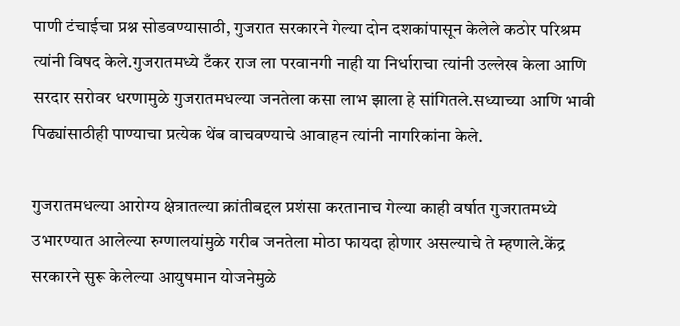पाणी टंचाईचा प्रश्न सोडवण्यासाठी, गुजरात सरकारने गेल्या दोन दशकांपासून केलेले कठोर परिश्रम त्यांनी विषद केले.गुजरातमध्ये टँकर राज ला परवानगी नाही या निर्धाराचा त्यांनी उल्लेख केला आणि सरदार सरोवर धरणामुळे गुजरातमधल्या जनतेला कसा लाभ झाला हे सांगितले.सध्याच्या आणि भावी पिढ्यांसाठीही पाण्याचा प्रत्येक थेंब वाचवण्याचे आवाहन त्यांनी नागरिकांना केले.

गुजरातमधल्या आरोग्य क्षेत्रातल्या क्रांतीबद्दल प्रशंसा करतानाच गेल्या काही वर्षात गुजरातमध्ये उभारण्यात आलेल्या रुग्णालयांमुळे गरीब जनतेला मोठा फायदा होणार असल्याचे ते म्हणाले.केंद्र सरकारने सुरू केलेल्या आयुषमान योजनेमुळे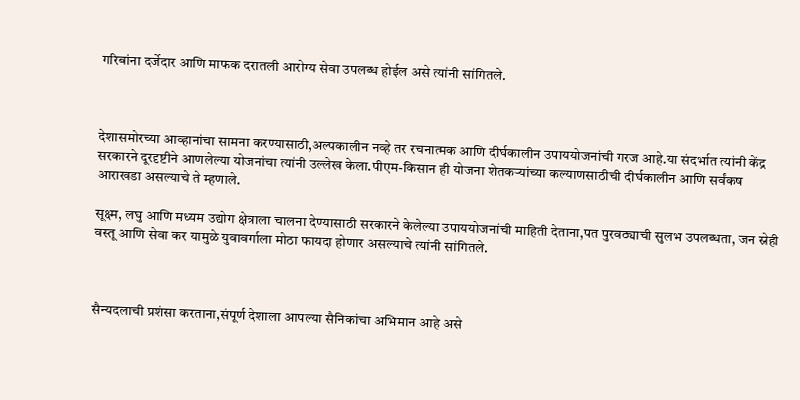गरिबांना दर्जेदार आणि माफक दरातली आरोग्य सेवा उपलब्ध होईल असे त्यांनी सांगितले.



देशासमोरच्या आव्हानांचा सामना करण्यासाठी,अल्पकालीन नव्हे तर रचनात्मक आणि दीर्घकालीन उपाययोजनांची गरज आहे.या संदर्भात त्यांनी केंद्र सरकारने दूरदृष्टीने आणलेल्या योजनांचा त्यांनी उल्लेख केला.पीएम-किसान ही योजना शेतकऱ्यांच्या कल्याणसाठीची दीर्घकालीन आणि सर्वंकष आराखडा असल्याचे ते म्हणाले.

सूक्ष्म, लघु आणि मध्यम उद्योग क्षेत्राला चालना देण्यासाठी सरकारने केलेल्या उपाययोजनांची माहिती देताना,पत पुरवठ्याची सुलभ उपलब्धता, जन स्नेही वस्तू आणि सेवा कर यामुळे युवावर्गाला मोठा फायदा होणार असल्याचे त्यांनी सांगितले.



सैन्यदलाची प्रशंसा करताना,संपूर्ण देशाला आपल्या सैनिकांचा अभिमान आहे असे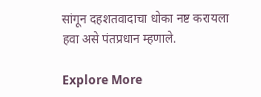सांगून दहशतवादाचा धोका नष्ट करायला हवा असे पंतप्रधान म्हणाले.

Explore More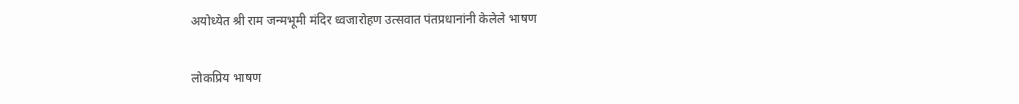अयोध्येत श्री राम जन्मभूमी मंदिर ध्वजारोहण उत्सवात पंतप्रधानांनी केलेले भाषण

लोकप्रिय भाषण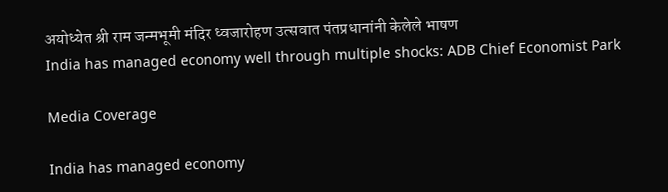अयोध्येत श्री राम जन्मभूमी मंदिर ध्वजारोहण उत्सवात पंतप्रधानांनी केलेले भाषण
India has managed economy well through multiple shocks: ADB Chief Economist Park

Media Coverage

India has managed economy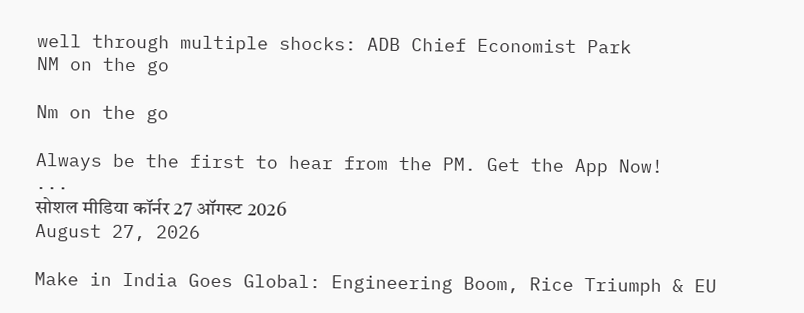well through multiple shocks: ADB Chief Economist Park
NM on the go

Nm on the go

Always be the first to hear from the PM. Get the App Now!
...
सोशल मीडिया कॉर्नर 27 ऑगस्ट 2026
August 27, 2026

Make in India Goes Global: Engineering Boom, Rice Triumph & EU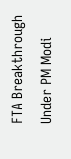FTA Breakthrough Under PM Modi